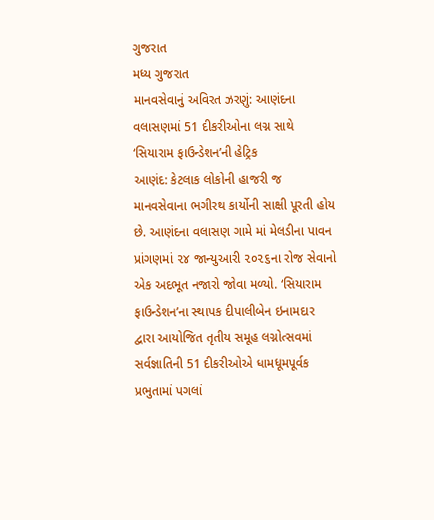ગુજરાત
મધ્ય ગુજરાત
માનવસેવાનું અવિરત ઝરણું: આણંદના વલાસણમાં 51 દીકરીઓના લગ્ન સાથે ‘સિયારામ ફાઉન્ડેશન’ની હેટ્રિક
આણંદ: કેટલાક લોકોની હાજરી જ માનવસેવાના ભગીરથ કાર્યોની સાક્ષી પૂરતી હોય છે. આણંદના વલાસણ ગામે માં મેલડીના પાવન પ્રાંગણમાં ૨૪ જાન્યુઆરી ૨૦૨૬ના રોજ સેવાનો એક અદભૂત નજારો જોવા મળ્યો. ‘સિયારામ ફાઉન્ડેશન’ના સ્થાપક દીપાલીબેન ઇનામદાર દ્વારા આયોજિત તૃતીય સમૂહ લગ્નોત્સવમાં સર્વજ્ઞાતિની 51 દીકરીઓએ ધામધૂમપૂર્વક પ્રભુતામાં પગલાં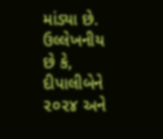માંડ્યા છે. ઉલ્લેખનીય છે કે, દીપાલીબેને ૨૦૨૪ અને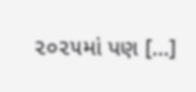૨૦૨૫માં પણ […]